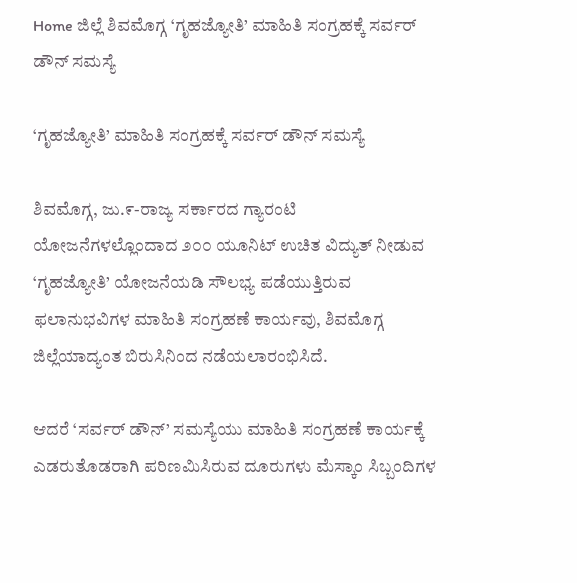Home ಜಿಲ್ಲೆ ಶಿವಮೊಗ್ಗ ‘ಗೃಹಜ್ಯೋತಿ’ ಮಾಹಿತಿ ಸಂಗ್ರಹಕ್ಕೆ ಸರ್ವರ್ ಡೌನ್ ಸಮಸ್ಯೆ

‘ಗೃಹಜ್ಯೋತಿ’ ಮಾಹಿತಿ ಸಂಗ್ರಹಕ್ಕೆ ಸರ್ವರ್ ಡೌನ್ ಸಮಸ್ಯೆ

ಶಿವಮೊಗ್ಗ, ಜು.೯-ರಾಜ್ಯ ಸರ್ಕಾರದ ಗ್ಯಾರಂಟಿ ಯೋಜನೆಗಳಲ್ಲೊಂದಾದ ೨೦೦ ಯೂನಿಟ್ ಉಚಿತ ವಿದ್ಯುತ್ ನೀಡುವ ‘ಗೃಹಜ್ಯೋತಿ’ ಯೋಜನೆಯಡಿ ಸೌಲಭ್ಯ ಪಡೆಯುತ್ತಿರುವ ಫಲಾನುಭವಿಗಳ ಮಾಹಿತಿ ಸಂಗ್ರಹಣೆ ಕಾರ್ಯವು, ಶಿವಮೊಗ್ಗ ಜಿಲ್ಲೆಯಾದ್ಯಂತ ಬಿರುಸಿನಿಂದ ನಡೆಯಲಾರಂಭಿಸಿದೆ.

ಆದರೆ ‘ಸರ್ವರ್ ಡೌನ್’ ಸಮಸ್ಯೆಯು ಮಾಹಿತಿ ಸಂಗ್ರಹಣೆ ಕಾರ್ಯಕ್ಕೆ ಎಡರುತೊಡರಾಗಿ ಪರಿಣಮಿಸಿರುವ ದೂರುಗಳು ಮೆಸ್ಕಾಂ ಸಿಬ್ಬಂದಿಗಳ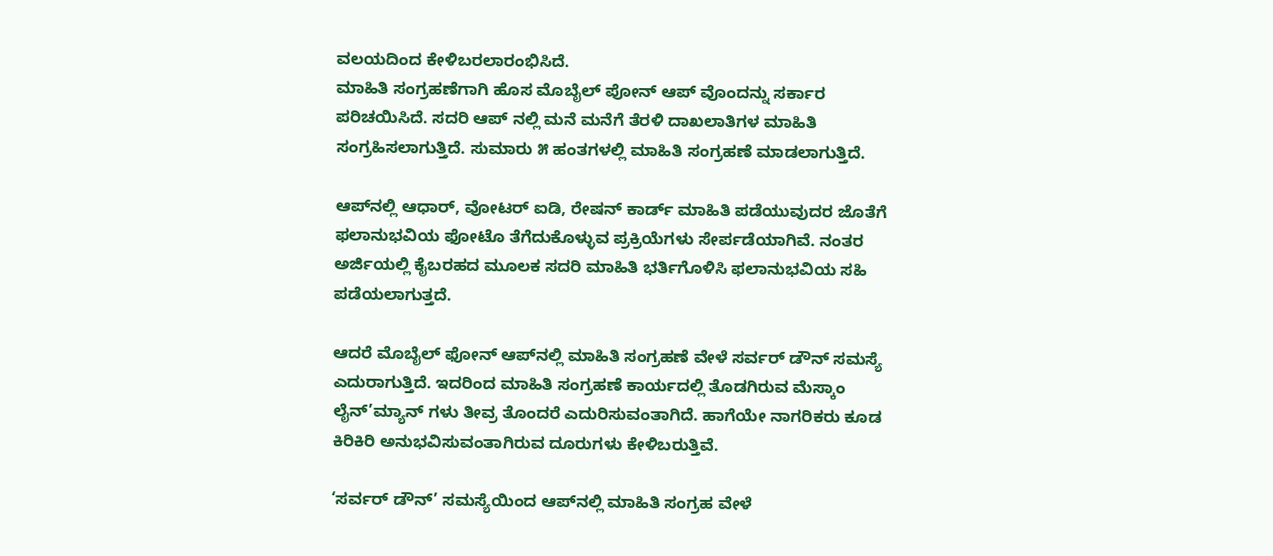ವಲಯದಿಂದ ಕೇಳಿಬರಲಾರಂಭಿಸಿದೆ.
ಮಾಹಿತಿ ಸಂಗ್ರಹಣೆಗಾಗಿ ಹೊಸ ಮೊಬೈಲ್ ಪೋನ್ ಆಪ್ ವೊಂದನ್ನು ಸರ್ಕಾರ ಪರಿಚಯಿಸಿದೆ. ಸದರಿ ಆಪ್ ನಲ್ಲಿ ಮನೆ ಮನೆಗೆ ತೆರಳಿ ದಾಖಲಾತಿಗಳ ಮಾಹಿತಿ ಸಂಗ್ರಹಿಸಲಾಗುತ್ತಿದೆ. ಸುಮಾರು ೫ ಹಂತಗಳಲ್ಲಿ ಮಾಹಿತಿ ಸಂಗ್ರಹಣೆ ಮಾಡಲಾಗುತ್ತಿದೆ.

ಆಪ್‌ನಲ್ಲಿ ಆಧಾರ್, ವೋಟರ್ ಐಡಿ, ರೇಷನ್ ಕಾರ್ಡ್ ಮಾಹಿತಿ ಪಡೆಯುವುದರ ಜೊತೆಗೆ ಫಲಾನುಭವಿಯ ಫೋಟೊ ತೆಗೆದುಕೊಳ್ಳುವ ಪ್ರಕ್ರಿಯೆಗಳು ಸೇರ್ಪಡೆಯಾಗಿವೆ. ನಂತರ ಅರ್ಜಿಯಲ್ಲಿ ಕೈಬರಹದ ಮೂಲಕ ಸದರಿ ಮಾಹಿತಿ ಭರ್ತಿಗೊಳಿಸಿ ಫಲಾನುಭವಿಯ ಸಹಿ ಪಡೆಯಲಾಗುತ್ತದೆ.

ಆದರೆ ಮೊಬೈಲ್ ಫೋನ್ ಆಪ್‌ನಲ್ಲಿ ಮಾಹಿತಿ ಸಂಗ್ರಹಣೆ ವೇಳೆ ಸರ್ವರ್ ಡೌನ್ ಸಮಸ್ಯೆ ಎದುರಾಗುತ್ತಿದೆ. ಇದರಿಂದ ಮಾಹಿತಿ ಸಂಗ್ರಹಣೆ ಕಾರ್ಯದಲ್ಲಿ ತೊಡಗಿರುವ ಮೆಸ್ಕಾಂ ಲೈನ್’ಮ್ಯಾನ್ ಗಳು ತೀವ್ರ ತೊಂದರೆ ಎದುರಿಸುವಂತಾಗಿದೆ. ಹಾಗೆಯೇ ನಾಗರಿಕರು ಕೂಡ ಕಿರಿಕಿರಿ ಅನುಭವಿಸುವಂತಾಗಿರುವ ದೂರುಗಳು ಕೇಳಿಬರುತ್ತಿವೆ.

‘ಸರ್ವರ್ ಡೌನ್’ ಸಮಸ್ಯೆಯಿಂದ ಆಪ್‌ನಲ್ಲಿ ಮಾಹಿತಿ ಸಂಗ್ರಹ ವೇಳೆ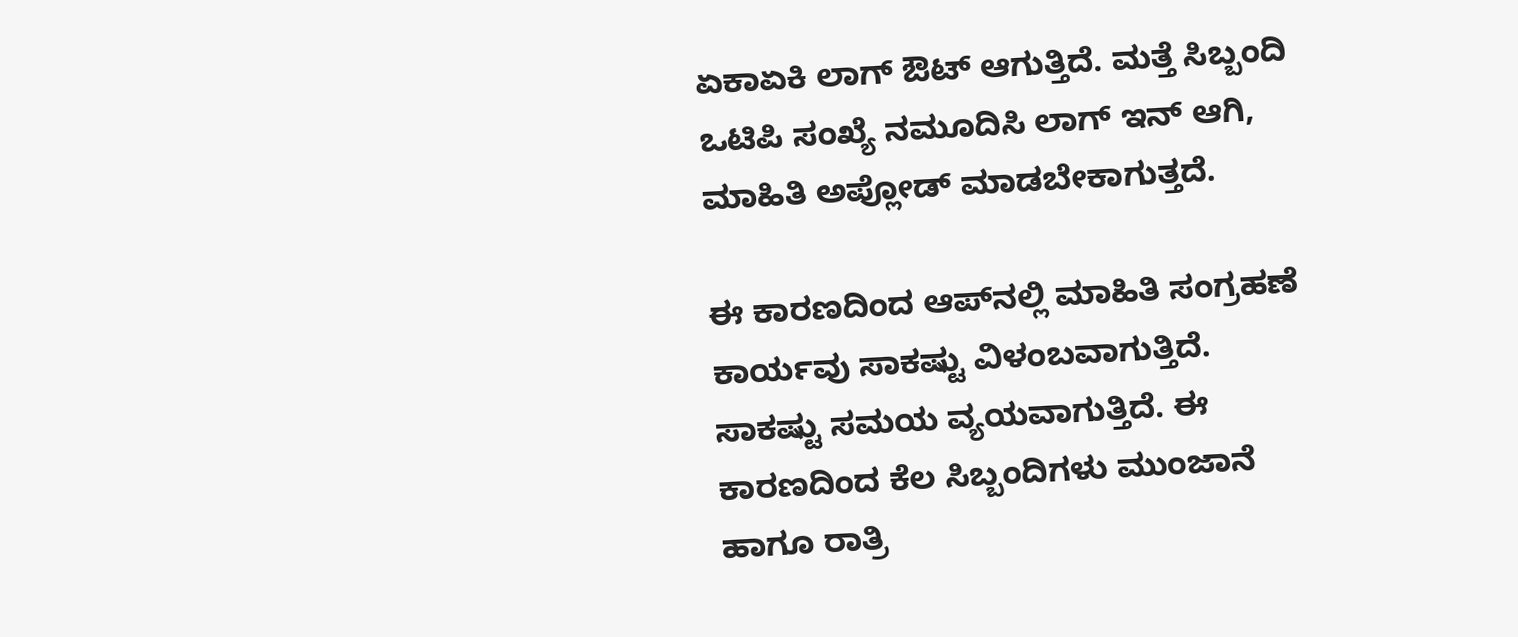ಏಕಾಏಕಿ ಲಾಗ್ ಔಟ್ ಆಗುತ್ತಿದೆ. ಮತ್ತೆ ಸಿಬ್ಬಂದಿ ಒಟಿಪಿ ಸಂಖ್ಯೆ ನಮೂದಿಸಿ ಲಾಗ್ ಇನ್ ಆಗಿ, ಮಾಹಿತಿ ಅಪ್ಲೋಡ್ ಮಾಡಬೇಕಾಗುತ್ತದೆ.

ಈ ಕಾರಣದಿಂದ ಆಪ್‌ನಲ್ಲಿ ಮಾಹಿತಿ ಸಂಗ್ರಹಣೆ ಕಾರ್ಯವು ಸಾಕಷ್ಟು ವಿಳಂಬವಾಗುತ್ತಿದೆ. ಸಾಕಷ್ಟು ಸಮಯ ವ್ಯಯವಾಗುತ್ತಿದೆ. ಈ ಕಾರಣದಿಂದ ಕೆಲ ಸಿಬ್ಬಂದಿಗಳು ಮುಂಜಾನೆ ಹಾಗೂ ರಾತ್ರಿ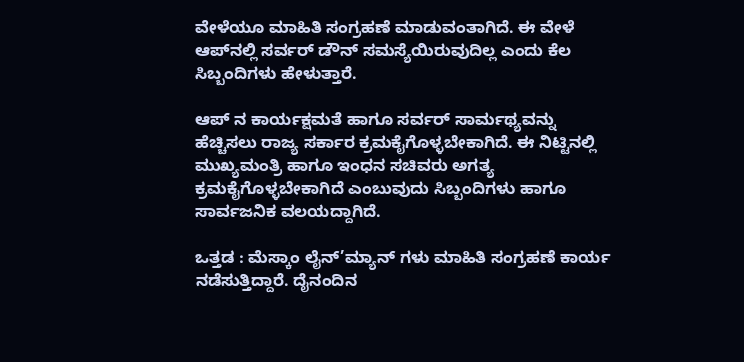ವೇಳೆಯೂ ಮಾಹಿತಿ ಸಂಗ್ರಹಣೆ ಮಾಡುವಂತಾಗಿದೆ. ಈ ವೇಳೆ ಆಪ್‌ನಲ್ಲಿ ಸರ್ವರ್ ಡೌನ್ ಸಮಸ್ಯೆಯಿರುವುದಿಲ್ಲ ಎಂದು ಕೆಲ ಸಿಬ್ಬಂದಿಗಳು ಹೇಳುತ್ತಾರೆ.

ಆಪ್ ನ ಕಾರ್ಯಕ್ಷಮತೆ ಹಾಗೂ ಸರ್ವರ್ ಸಾರ್ಮಥ್ಯವನ್ನು ಹೆಚ್ಚಿಸಲು ರಾಜ್ಯ ಸರ್ಕಾರ ಕ್ರಮಕೈಗೊಳ್ಳಬೇಕಾಗಿದೆ. ಈ ನಿಟ್ಟಿನಲ್ಲಿ ಮುಖ್ಯಮಂತ್ರಿ ಹಾಗೂ ಇಂಧನ ಸಚಿವರು ಅಗತ್ಯ ಕ್ರಮಕೈಗೊಳ್ಳಬೇಕಾಗಿದೆ ಎಂಬುವುದು ಸಿಬ್ಬಂದಿಗಳು ಹಾಗೂ ಸಾರ್ವಜನಿಕ ವಲಯದ್ದಾಗಿದೆ.

ಒತ್ತಡ : ಮೆಸ್ಕಾಂ ಲೈನ್’ಮ್ಯಾನ್ ಗಳು ಮಾಹಿತಿ ಸಂಗ್ರಹಣೆ ಕಾರ್ಯ ನಡೆಸುತ್ತಿದ್ದಾರೆ. ದೈನಂದಿನ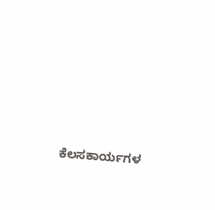ಕೆಲಸಕಾರ್ಯಗಳ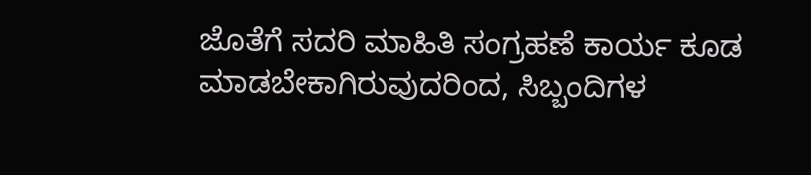ಜೊತೆಗೆ ಸದರಿ ಮಾಹಿತಿ ಸಂಗ್ರಹಣೆ ಕಾರ್ಯ ಕೂಡ ಮಾಡಬೇಕಾಗಿರುವುದರಿಂದ, ಸಿಬ್ಬಂದಿಗಳ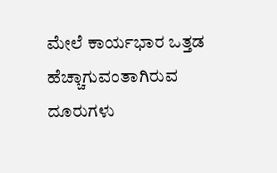ಮೇಲೆ ಕಾರ್ಯಭಾರ ಒತ್ತಡ ಹೆಚ್ಚಾಗುವಂತಾಗಿರುವ ದೂರುಗಳು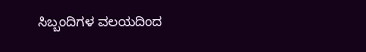ಸಿಬ್ಬಂದಿಗಳ ವಲಯದಿಂದ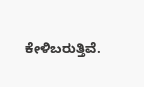ಕೇಳಿಬರುತ್ತಿವೆ.